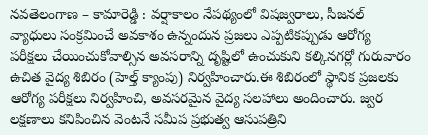నవతెలంగాణ – కామారెడ్డి : వర్షాకాలం నేపథ్యంలో విషజ్వరాలు, సీజనల్ వ్యాధులు సంక్రమించే అవకాశం ఉన్నందున ప్రజలు ఎప్పటికప్పుడు ఆరోగ్య పరీక్షలు చేయించుకోవాల్సిన అవసరాన్ని దృష్టిలో ఉంచుకుని కల్కినగర్లో గురువారం ఉచిత వైద్య శిబిరం (హెల్త్ క్యాంపు) నిర్వహించారు.ఈ శిబిరంలో స్థానిక ప్రజలకు ఆరోగ్య పరీక్షలు నిర్వహించి, అవసరమైన వైద్య సలహాలు అందించారు. జ్వర లక్షణాలు కనిపించిన వెంటనే సమీప ప్రభుత్వ ఆసుపత్రిని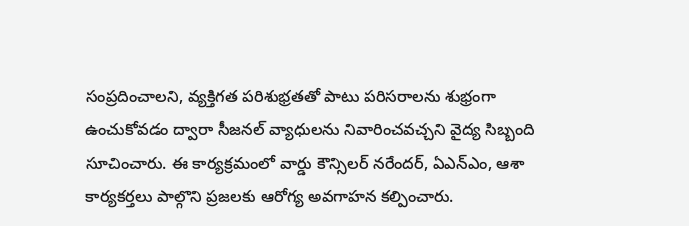సంప్రదించాలని, వ్యక్తిగత పరిశుభ్రతతో పాటు పరిసరాలను శుభ్రంగా ఉంచుకోవడం ద్వారా సీజనల్ వ్యాధులను నివారించవచ్చని వైద్య సిబ్బంది సూచించారు. ఈ కార్యక్రమంలో వార్డు కౌన్సిలర్ నరేందర్, ఏఎన్ఎం, ఆశా కార్యకర్తలు పాల్గొని ప్రజలకు ఆరోగ్య అవగాహన కల్పించారు.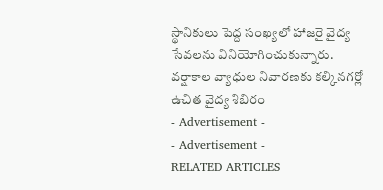స్థానికులు పెద్ద సంఖ్యలో హాజరై వైద్య సేవలను వినియోగించుకున్నారు.
వర్షాకాల వ్యాధుల నివారణకు కల్కినగర్లో ఉచిత వైద్య శిబిరం
- Advertisement -
- Advertisement -
RELATED ARTICLES